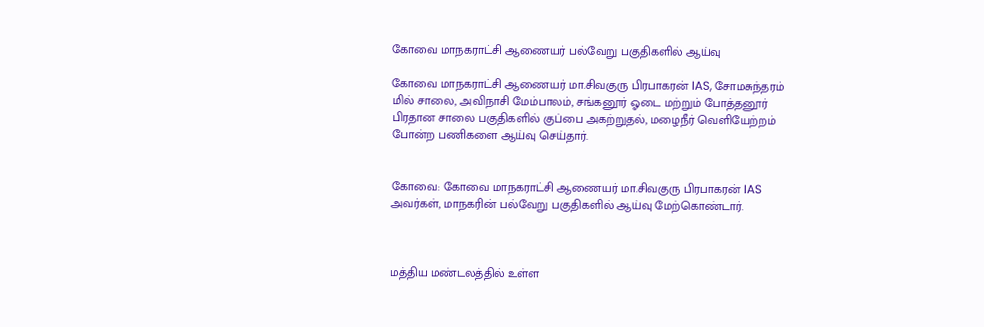கோவை மாநகராட்சி ஆணையர் பல்வேறு பகுதிகளில் ஆய்வு

கோவை மாநகராட்சி ஆணையர் மா.சிவகுரு பிரபாகரன் IAS, சோமசுந்தரம் மில் சாலை, அவிநாசி மேம்பாலம், சங்கனூர் ஓடை மற்றும் போத்தனூர் பிரதான சாலை பகுதிகளில் குப்பை அகற்றுதல், மழைநீர் வெளியேற்றம் போன்ற பணிகளை ஆய்வு செய்தார்.


கோவை: கோவை மாநகராட்சி ஆணையர் மா.சிவகுரு பிரபாகரன் IAS அவர்கள், மாநகரின் பல்வேறு பகுதிகளில் ஆய்வு மேற்கொண்டார்.



மத்திய மண்டலத்தில் உள்ள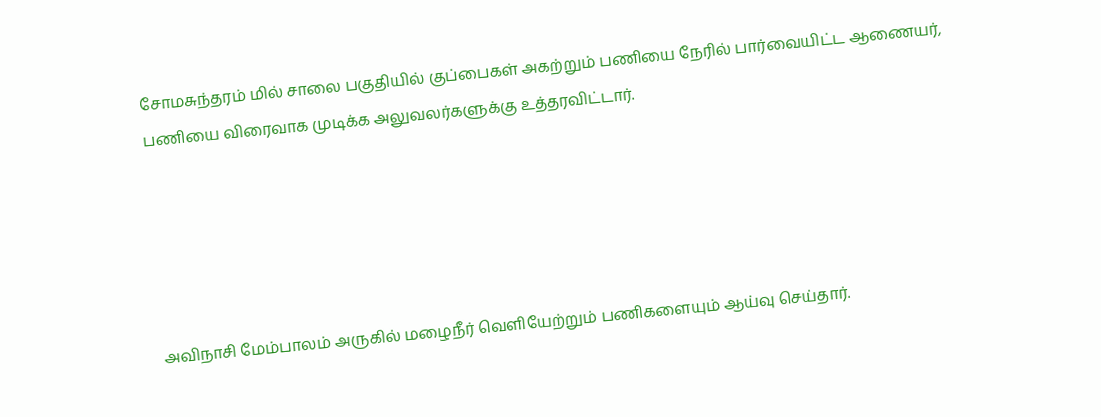சோமசுந்தரம் மில் சாலை பகுதியில் குப்பைகள் அகற்றும் பணியை நேரில் பார்வையிட்ட ஆணையர், பணியை விரைவாக முடிக்க அலுவலர்களுக்கு உத்தரவிட்டார்.





அவிநாசி மேம்பாலம் அருகில் மழைநீர் வெளியேற்றும் பணிகளையும் ஆய்வு செய்தார்.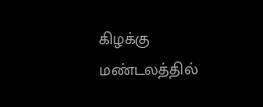கிழக்கு மண்டலத்தில்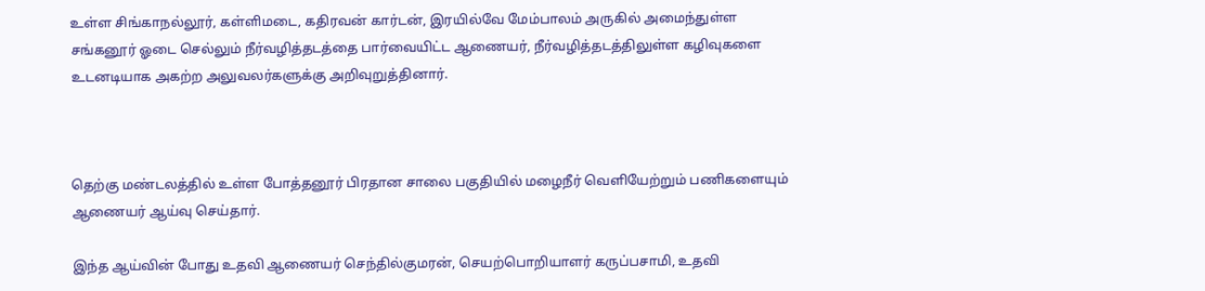உள்ள சிங்காநல்லூர், கள்ளிமடை, கதிரவன் கார்டன், இரயில்வே மேம்பாலம் அருகில் அமைந்துள்ள சங்கனூர் ஓடை செல்லும் நீர்வழித்தடத்தை பார்வையிட்ட ஆணையர், நீர்வழித்தடத்திலுள்ள கழிவுகளை உடனடியாக அகற்ற அலுவலர்களுக்கு அறிவுறுத்தினார்.



தெற்கு மண்டலத்தில் உள்ள போத்தனூர் பிரதான சாலை பகுதியில் மழைநீர் வெளியேற்றும் பணிகளையும் ஆணையர் ஆய்வு செய்தார்.

இந்த ஆய்வின் போது உதவி ஆணையர் செந்தில்குமரன், செயற்பொறியாளர் கருப்பசாமி, உதவி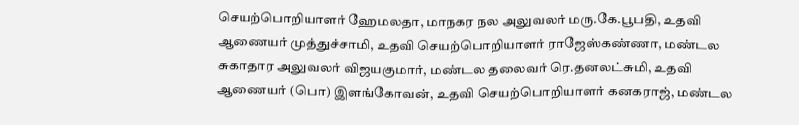செயற்பொறியாளர் ஹேமலதா, மாநகர நல அலுவலர் மரு.கே.பூபதி, உதவி ஆணையர் முத்துச்சாமி, உதவி செயற்பொறியாளர் ராஜேஸ்கண்ணா, மண்டல சுகாதார அலுவலர் விஜயகுமார், மண்டல தலைவர் ரெ.தனலட்சுமி, உதவி ஆணையர் (பொ) இளங்கோவன், உதவி செயற்பொறியாளர் கனகராஜ், மண்டல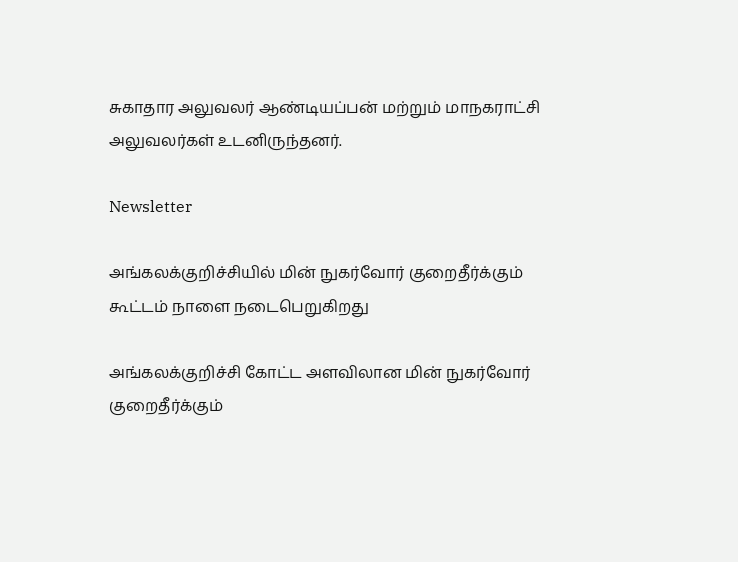சுகாதார அலுவலர் ஆண்டியப்பன் மற்றும் மாநகராட்சி அலுவலர்கள் உடனிருந்தனர்.

Newsletter

அங்கலக்குறிச்சியில் மின் நுகர்வோர் குறைதீர்க்கும் கூட்டம் நாளை நடைபெறுகிறது

அங்கலக்குறிச்சி கோட்ட அளவிலான மின் நுகர்வோர் குறைதீர்க்கும்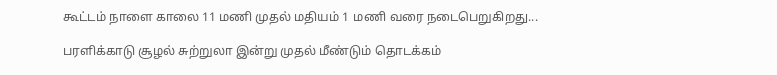கூட்டம் நாளை காலை 11 மணி முதல் மதியம் 1 மணி வரை நடைபெறுகிறது...

பரளிக்காடு சூழல் சுற்றுலா இன்று முதல் மீண்டும் தொடக்கம்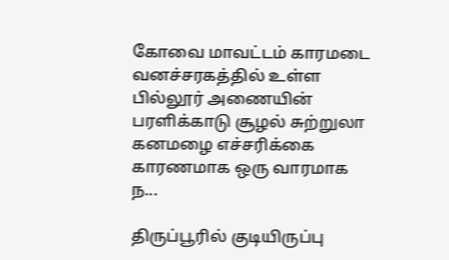கோவை மாவட்டம் காரமடை வனச்சரகத்தில் உள்ள பில்லூர் அணையின் பரளிக்காடு சூழல் சுற்றுலா கனமழை எச்சரிக்கை காரணமாக ஒரு வாரமாக ந...

திருப்பூரில் குடியிருப்பு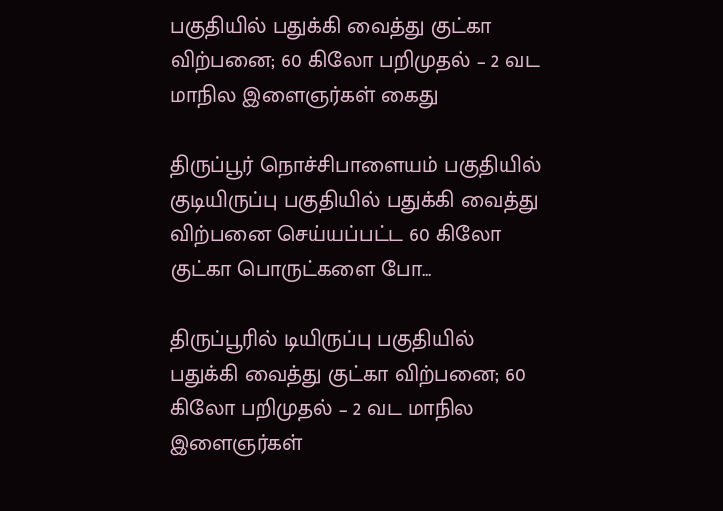பகுதியில் பதுக்கி வைத்து குட்கா விற்பனை; 60 கிலோ பறிமுதல் – 2 வட மாநில இளைஞர்கள் கைது

திருப்பூர் நொச்சிபாளையம் பகுதியில் குடியிருப்பு பகுதியில் பதுக்கி வைத்து விற்பனை செய்யப்பட்ட 60 கிலோ குட்கா பொருட்களை போ...

திருப்பூரில் டியிருப்பு பகுதியில் பதுக்கி வைத்து குட்கா விற்பனை; 60 கிலோ பறிமுதல் – 2 வட மாநில இளைஞர்கள்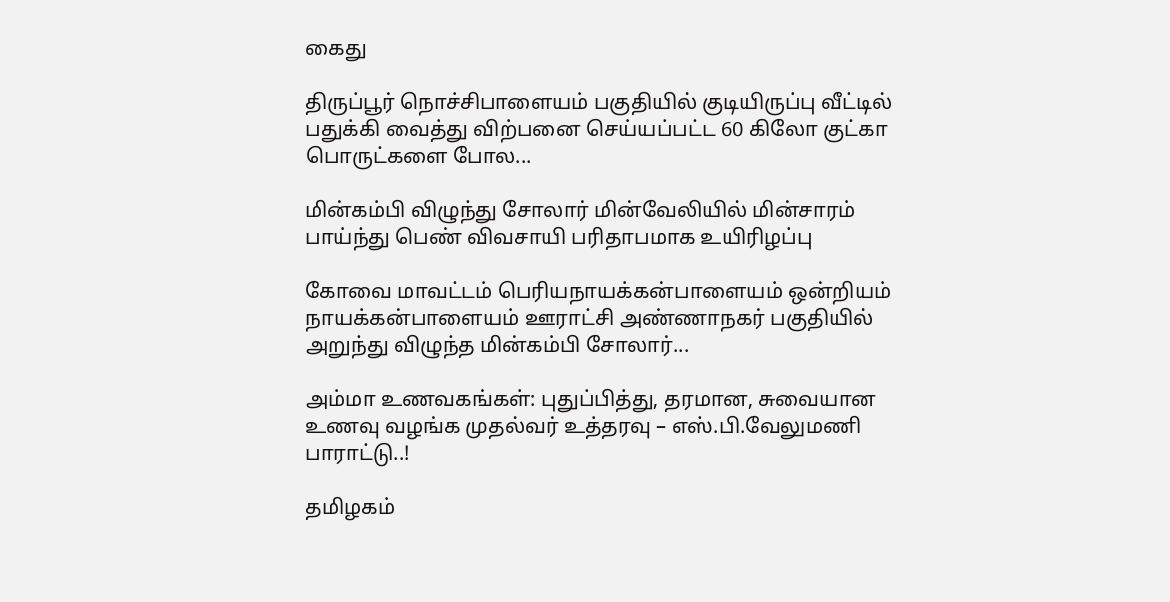கைது

திருப்பூர் நொச்சிபாளையம் பகுதியில் குடியிருப்பு வீட்டில் பதுக்கி வைத்து விற்பனை செய்யப்பட்ட 60 கிலோ குட்கா பொருட்களை போல...

மின்கம்பி விழுந்து சோலார் மின்வேலியில் மின்சாரம் பாய்ந்து பெண் விவசாயி பரிதாபமாக உயிரிழப்பு

கோவை மாவட்டம் பெரியநாயக்கன்பாளையம் ஒன்றியம் நாயக்கன்பாளையம் ஊராட்சி அண்ணாநகர் பகுதியில் அறுந்து விழுந்த மின்கம்பி சோலார்...

அம்மா உணவகங்கள்: புதுப்பித்து, தரமான, சுவையான உணவு வழங்க முதல்வர் உத்தரவு – எஸ்.பி.வேலுமணி பாராட்டு..!

தமிழகம்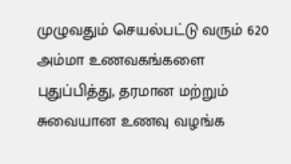முழுவதும் செயல்பட்டு வரும் 620 அம்மா உணவகங்களை புதுப்பித்து, தரமான மற்றும் சுவையான உணவு வழங்க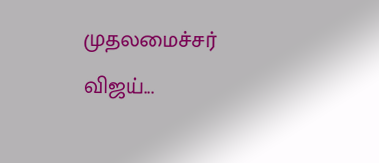முதலமைச்சர் விஜய்...